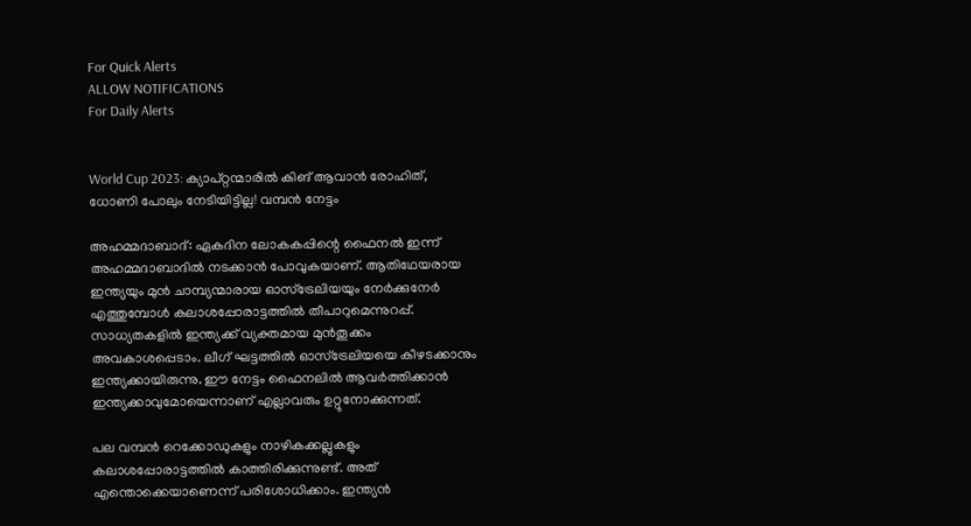For Quick Alerts
ALLOW NOTIFICATIONS
For Daily Alerts


World Cup 2023: ക്യാപ്റ്റന്മാരില്‍ കിങ് ആവാന്‍ രോഹിത്, ധോണി പോലും നേടിയിട്ടില്ല! വമ്പന്‍ നേട്ടം

അഹമ്മദാബാദ്: ഏകദിന ലോകകപ്പിന്റെ ഫൈനല്‍ ഇന്ന് അഹമ്മദാബാദില്‍ നടക്കാന്‍ പോവുകയാണ്. ആതിഥേയരായ ഇന്ത്യയും മുന്‍ ചാമ്പ്യന്മാരായ ഓസ്‌ട്രേലിയയും നേര്‍ക്കുനേര്‍ എത്തുമ്പോള്‍ കലാശപ്പോരാട്ടത്തില്‍ തീപാറുമെന്നുറപ്പ്. സാധ്യതകളില്‍ ഇന്ത്യക്ക് വ്യക്തമായ മുന്‍തൂക്കം അവകാശപ്പെടാം. ലീഗ് ഘട്ടത്തില്‍ ഓസ്‌ട്രേലിയയെ കീഴടക്കാനും ഇന്ത്യക്കായിരുന്നു. ഈ നേട്ടം ഫൈനലില്‍ ആവര്‍ത്തിക്കാന്‍ ഇന്ത്യക്കാവുമോയെന്നാണ് എല്ലാവരും ഉറ്റുനോക്കുന്നത്.

പല വമ്പന്‍ റെക്കോഡുകളും നാഴികക്കല്ലുകളും കലാശപ്പോരാട്ടത്തില്‍ കാത്തിരിക്കുന്നുണ്ട്. അത് എന്തൊക്കെയാണെന്ന് പരിശോധിക്കാം. ഇന്ത്യന്‍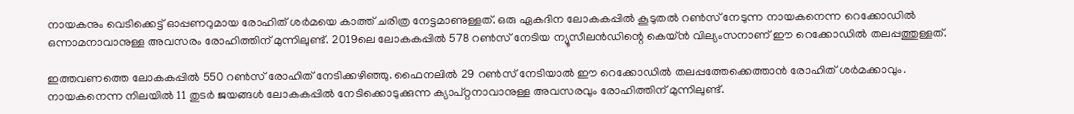നായകനും വെടിക്കെട്ട് ഓപ്പണറുമായ രോഹിത് ശര്‍മയെ കാത്ത് ചരിത്ര നേട്ടമാണുള്ളത്. ഒരു ഏകദിന ലോകകപ്പില്‍ കൂടുതല്‍ റണ്‍സ് നേടുന്ന നായകനെന്ന റെക്കോഡില്‍ ഒന്നാമനാവാനുള്ള അവസരം രോഹിത്തിന് മുന്നിലുണ്ട്. 2019ലെ ലോകകപ്പില്‍ 578 റണ്‍സ് നേടിയ ന്യൂസീലന്‍ഡിന്റെ കെയ്ന്‍ വില്യംസനാണ് ഈ റെക്കോഡില്‍ തലപ്പത്തുള്ളത്.

ഇത്തവണത്തെ ലോകകപ്പില്‍ 550 റണ്‍സ് രോഹിത് നേടിക്കഴിഞ്ഞു. ഫൈനലില്‍ 29 റണ്‍സ് നേടിയാല്‍ ഈ റെക്കോഡില്‍ തലപ്പത്തേക്കെത്താന്‍ രോഹിത് ശര്‍മക്കാവും. നായകനെന്ന നിലയില്‍ 11 തുടര്‍ ജയങ്ങള്‍ ലോകകപ്പില്‍ നേടിക്കൊടുക്കുന്ന ക്യാപ്റ്റനാവാനുള്ള അവസരവും രോഹിത്തിന് മുന്നിലുണ്ട്.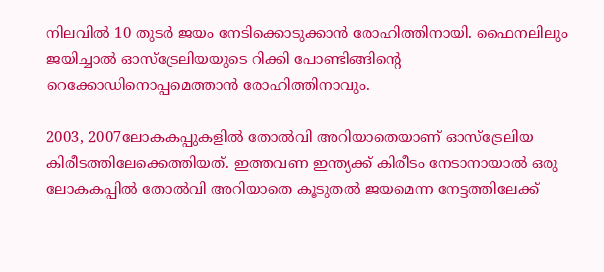നിലവില്‍ 10 തുടര്‍ ജയം നേടിക്കൊടുക്കാന്‍ രോഹിത്തിനായി. ഫൈനലിലും ജയിച്ചാല്‍ ഓസ്‌ട്രേലിയയുടെ റിക്കി പോണ്ടിങ്ങിന്റെ റെക്കോഡിനൊപ്പമെത്താന്‍ രോഹിത്തിനാവും.

2003, 2007ലോകകപ്പുകളില്‍ തോല്‍വി അറിയാതെയാണ് ഓസ്‌ട്രേലിയ കിരീടത്തിലേക്കെത്തിയത്. ഇത്തവണ ഇന്ത്യക്ക് കിരീടം നേടാനായാല്‍ ഒരു ലോകകപ്പില്‍ തോല്‍വി അറിയാതെ കൂടുതല്‍ ജയമെന്ന നേട്ടത്തിലേക്ക്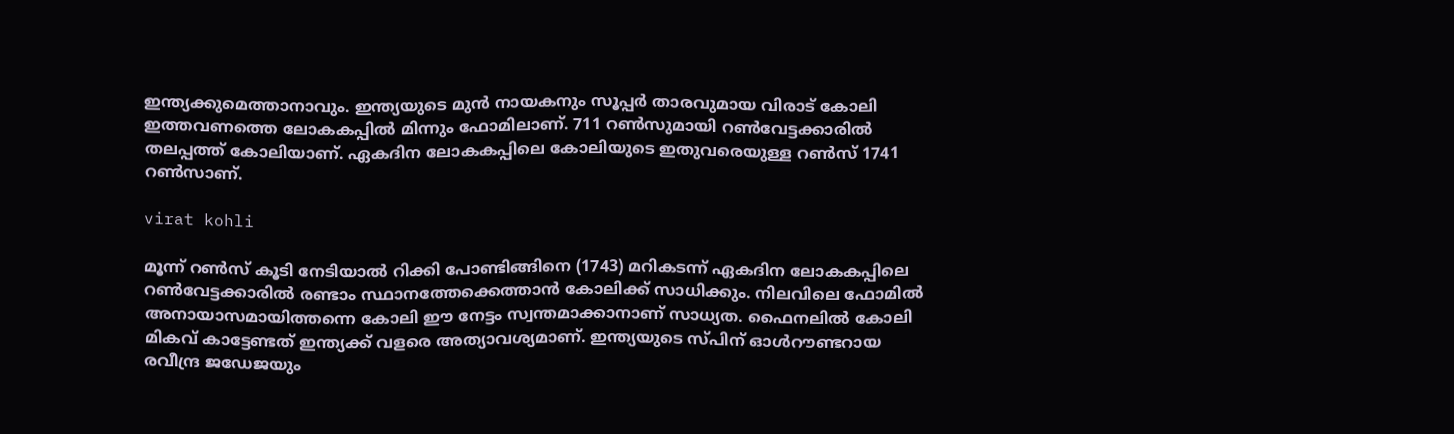ഇന്ത്യക്കുമെത്താനാവും. ഇന്ത്യയുടെ മുന്‍ നായകനും സൂപ്പര്‍ താരവുമായ വിരാട് കോലി ഇത്തവണത്തെ ലോകകപ്പില്‍ മിന്നും ഫോമിലാണ്. 711 റണ്‍സുമായി റണ്‍വേട്ടക്കാരില്‍ തലപ്പത്ത് കോലിയാണ്. ഏകദിന ലോകകപ്പിലെ കോലിയുടെ ഇതുവരെയുള്ള റണ്‍സ് 1741 റണ്‍സാണ്.

virat kohli

മൂന്ന് റണ്‍സ് കൂടി നേടിയാല്‍ റിക്കി പോണ്ടിങ്ങിനെ (1743) മറികടന്ന് ഏകദിന ലോകകപ്പിലെ റണ്‍വേട്ടക്കാരില്‍ രണ്ടാം സ്ഥാനത്തേക്കെത്താന്‍ കോലിക്ക് സാധിക്കും. നിലവിലെ ഫോമില്‍ അനായാസമായിത്തന്നെ കോലി ഈ നേട്ടം സ്വന്തമാക്കാനാണ് സാധ്യത. ഫൈനലില്‍ കോലി മികവ് കാട്ടേണ്ടത് ഇന്ത്യക്ക് വളരെ അത്യാവശ്യമാണ്. ഇന്ത്യയുടെ സ്പിന് ഓള്‍റൗണ്ടറായ രവീന്ദ്ര ജഡേജയും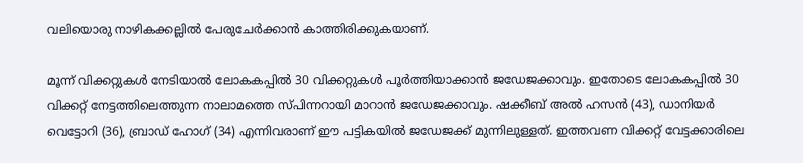വലിയൊരു നാഴികക്കല്ലില്‍ പേരുചേര്‍ക്കാന്‍ കാത്തിരിക്കുകയാണ്.

മൂന്ന് വിക്കറ്റുകള്‍ നേടിയാല്‍ ലോകകപ്പില്‍ 30 വിക്കറ്റുകള്‍ പൂര്‍ത്തിയാക്കാന്‍ ജഡേജക്കാവും. ഇതോടെ ലോകകപ്പില്‍ 30 വിക്കറ്റ് നേട്ടത്തിലെത്തുന്ന നാലാമത്തെ സ്പിന്നറായി മാറാന്‍ ജഡേജക്കാവും. ഷക്കീബ് അല്‍ ഹസന്‍ (43), ഡാനിയര്‍ വെട്ടോറി (36), ബ്രാഡ് ഹോഗ് (34) എന്നിവരാണ് ഈ പട്ടികയില്‍ ജഡേജക്ക് മുന്നിലുള്ളത്. ഇത്തവണ വിക്കറ്റ് വേട്ടക്കാരിലെ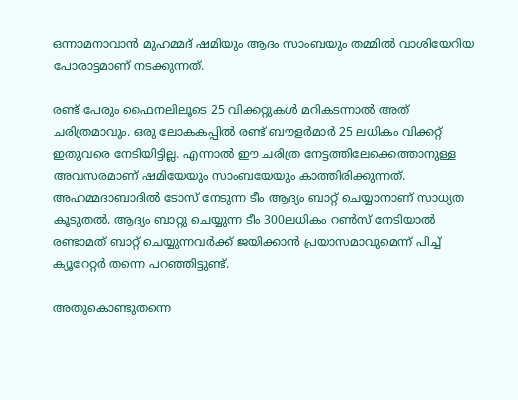ഒന്നാമനാവാന്‍ മുഹമ്മദ് ഷമിയും ആദം സാംബയും തമ്മില്‍ വാശിയേറിയ പോരാട്ടമാണ് നടക്കുന്നത്.

രണ്ട് പേരും ഫൈനലിലൂടെ 25 വിക്കറ്റുകള്‍ മറികടന്നാല്‍ അത് ചരിത്രമാവും. ഒരു ലോകകപ്പില്‍ രണ്ട് ബൗളര്‍മാര്‍ 25 ലധികം വിക്കറ്റ് ഇതുവരെ നേടിയിട്ടില്ല. എന്നാല്‍ ഈ ചരിത്ര നേട്ടത്തിലേക്കെത്താനുള്ള അവസരമാണ് ഷമിയേയും സാംബയേയും കാത്തിരിക്കുന്നത്. അഹമ്മദാബാദില്‍ ടോസ് നേടുന്ന ടീം ആദ്യം ബാറ്റ് ചെയ്യാനാണ് സാധ്യത കൂടുതല്‍. ആദ്യം ബാറ്റു ചെയ്യുന്ന ടീം 300ലധികം റണ്‍സ് നേടിയാല്‍ രണ്ടാമത് ബാറ്റ് ചെയ്യുന്നവര്‍ക്ക് ജയിക്കാന്‍ പ്രയാസമാവുമെന്ന് പിച്ച് ക്യൂറേറ്റര്‍ തന്നെ പറഞ്ഞിട്ടുണ്ട്.

അതുകൊണ്ടുതന്നെ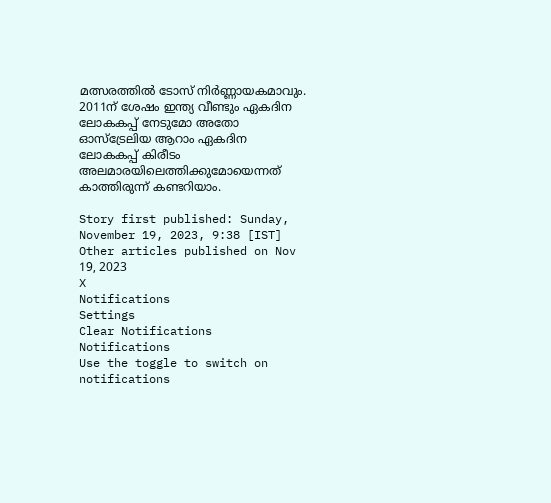മത്സരത്തില്‍ ടോസ് നിര്‍ണ്ണായകമാവും. 2011ന് ശേഷം ഇന്ത്യ വീണ്ടും ഏകദിന ലോകകപ്പ് നേടുമോ അതോ ഓസ്‌ട്രേലിയ ആറാം ഏകദിന ലോകകപ്പ് കിരീടം അലമാരയിലെത്തിക്കുമോയെന്നത് കാത്തിരുന്ന് കണ്ടറിയാം.

Story first published: Sunday, November 19, 2023, 9:38 [IST]
Other articles published on Nov 19, 2023
X
Notifications
Settings
Clear Notifications
Notifications
Use the toggle to switch on notifications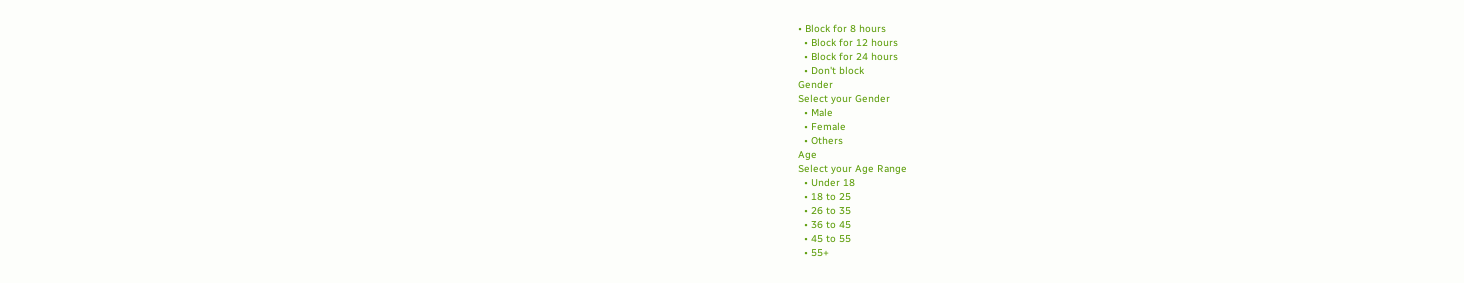• Block for 8 hours
  • Block for 12 hours
  • Block for 24 hours
  • Don't block
Gender
Select your Gender
  • Male
  • Female
  • Others
Age
Select your Age Range
  • Under 18
  • 18 to 25
  • 26 to 35
  • 36 to 45
  • 45 to 55
  • 55+